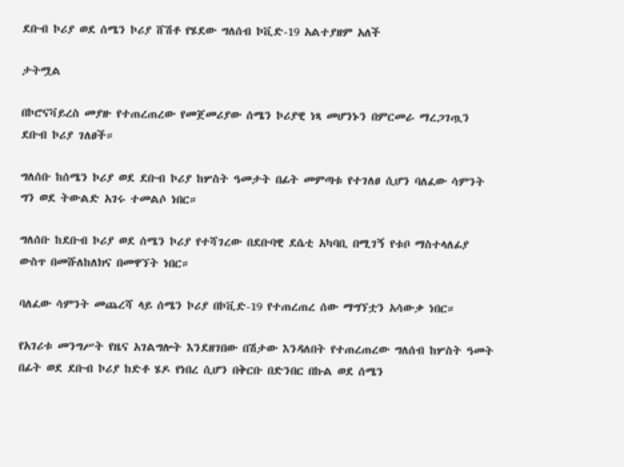ደቡብ ኮሪያ ወደ ሰሜን ኮሪያ ሸሽቶ የሄደው ግለሰብ ኮቪድ-19 አልተያዘም አለች

ታትሟል

በኮሮናቫይረስ መያዙ የተጠረጠረው የመጀመሪያው ሰሜን ኮሪያዊ ነጻ መሆንኑን በምርመራ ማረጋገጧን ደቡብ ኮሪያ ገለፀች።

ግለሰቡ ከሰሜን ኮሪያ ወደ ደቡብ ኮሪያ ከሦስት ዓመታት በፊት መምጣቱ የተገለፀ ሲሆን ባለፈው ሳምንት ግን ወደ ትውልድ አገሩ ተመልሶ ነበር።

ግለሰቡ ከደቡብ ኮሪያ ወደ ሰሜን ኮሪያ የተሻገረው በደቡባዊ ደሴቲ አካባቢ በሚገኝ የቱቦ ማስተላለፊያ ውስጥ በመሹለከለክና በመዋኘት ነበር።

ባለፈው ሳምንት መጨረሻ ላይ ሰሜን ኮሪያ በኮቪድ-19 የተጠረጠረ ሰው ማግኘቷን አሳውቃ ነበር።

የአገሪቱ መንግሥት የዜና አገልግሎት እንደዘገበው በሽታው እንዳለበት የተጠረጠረው ግለሰብ ከሦስት ዓመት በፊት ወደ ደቡብ ኮሪያ ከድቶ ሄዶ የነበረ ሲሆን በቅርቡ በድንበር በኩል ወደ ሰሜን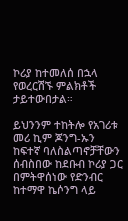ኮሪያ ከተመለሰ በኋላ የወረርሽኙ ምልክቶች ታይተውበታል።

ይህንንም ተከትሎ የአገሪቱ መሪ ኪም ጆንግ-ኡን ከፍተኛ ባለስልጣኖቻቸውን ሰብስበው ከደቡብ ኮሪያ ጋር በምትዋሰነው የድንብር ከተማዋ ኬሶንግ ላይ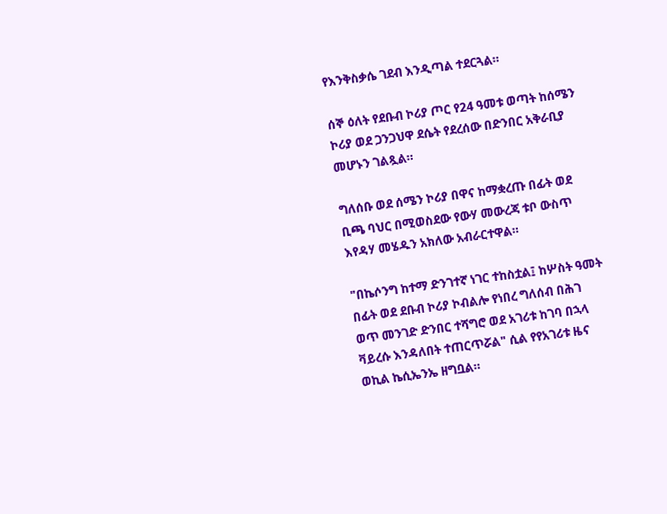የእንቅስቃሴ ገደብ እንዲጣል ተደርጓል።

ሰኞ ዕለት የደቡብ ኮሪያ ጦር የ24 ዓመቱ ወጣት ከሰሜን ኮሪያ ወደ ጋንጋህዋ ደሴት የደረሰው በድንበር አቅራቢያ መሆኑን ገልጿል።

ግለሰቡ ወደ ሰሜን ኮሪያ በዋና ከማቋረጡ በፊት ወደ ቢጫ ባህር በሚወስደው የውሃ መውረጃ ቱቦ ውስጥ እየዳሃ መሄዱን አክለው አብራርተዋል።

"በኬሶንግ ከተማ ድንገተኛ ነገር ተከስቷል፤ ከሦስት ዓመት በፊት ወደ ደቡብ ኮሪያ ኮብልሎ የነበረ ግለሰብ በሕገ ወጥ መንገድ ድንበር ተሻግሮ ወደ አገሪቱ ከገባ በኋላ ቫይረሱ እንዳለበት ተጠርጥሯል" ሲል የየአገሪቱ ዜና ወኪል ኬሲኤንኤ ዘግቧል።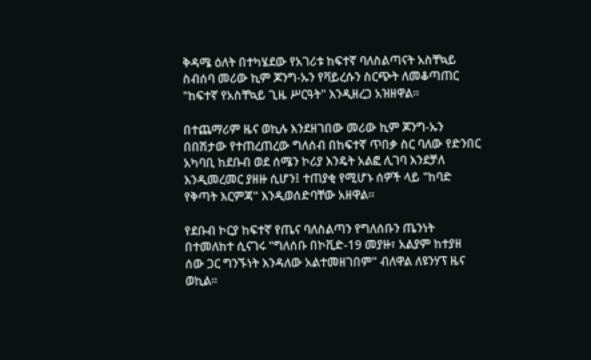ቅዳሜ ዕለት በተካሄደው የአገሪቱ ከፍተኛ ባለስልጣናት አስቸኳይ ስብሰባ መሪው ኪም ጆንግ-ኡን የቫይረሱን ስርጭት ለመቆጣጠር "ከፍተኛ የአስቸኳይ ጊዜ ሥርዓት" እንዲዘረጋ አዝዘዋል።

በተጨማሪም ዜና ወኪሉ እንደዘገበው መሪው ኪም ጆንግ-ኡን በበሽታው የተጠረጠረው ግለሰብ በከፍተኛ ጥበቃ ስር ባለው የድንበር አካባቢ ከደቡብ ወደ ሰሜን ኮሪያ እንዴት አልፎ ሊገባ እንደቻለ እንዲመረመር ያዘዙ ሲሆን፤ ተጠያቂ የሚሆኑ ሰዎች ላይ "ከባድ የቅጣት እርምጃ" እንዲወሰድባቸው አዘዋል።

የደቡብ ኮርያ ከፍተኛ የጤና ባለስልጣን የግለሰቡን ጤንነት በተመለከተ ሲናገሩ "ግለሰቡ በኮቪድ-19 መያዙ፣ አልያም ከተያዘ ሰው ጋር ግንኙነት እንዳለው አልተመዘገበም" ብለዋል ለዩንሃፕ ዜና ወኪል።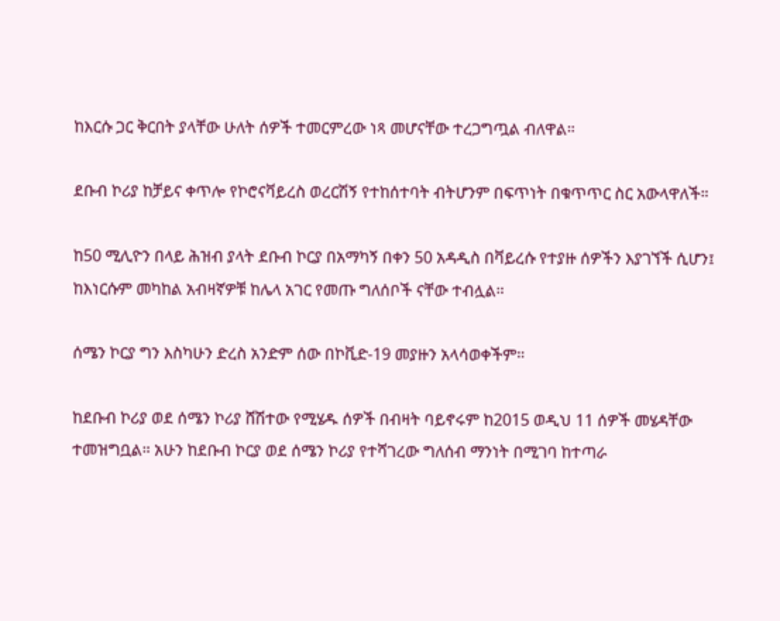ከእርሱ ጋር ቅርበት ያላቸው ሁለት ሰዎች ተመርምረው ነጻ መሆናቸው ተረጋግጧል ብለዋል።

ደቡብ ኮሪያ ከቻይና ቀጥሎ የኮሮናቫይረስ ወረርሽኝ የተከሰተባት ብትሆንም በፍጥነት በቁጥጥር ስር አውላዋለች።

ከ50 ሚሊዮን በላይ ሕዝብ ያላት ደቡብ ኮርያ በአማካኝ በቀን 50 አዳዲስ በቫይረሱ የተያዙ ሰዎችን እያገኘች ሲሆን፤ ከእነርሱም መካከል አብዛኛዎቹ ከሌላ አገር የመጡ ግለሰቦች ናቸው ተብሏል።

ሰሜን ኮርያ ግን እስካሁን ድረስ አንድም ሰው በኮቪድ-19 መያዙን አላሳወቀችም።

ከደቡብ ኮሪያ ወደ ሰሜን ኮሪያ ሸሽተው የሚሄዱ ሰዎች በብዛት ባይኖሩም ከ2015 ወዲህ 11 ሰዎች መሄዳቸው ተመዝግቧል። አሁን ከደቡብ ኮርያ ወደ ሰሜን ኮሪያ የተሻገረው ግለሰብ ማንነት በሚገባ ከተጣራ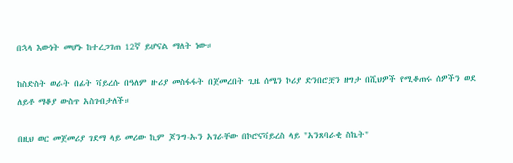በኋላ እውነት መሆኑ ከተረጋገጠ 12ኛ ይሆናል ማለት ነው።

ከስድስት ወራት በፊት ቫይረሱ በዓለም ዙሪያ መስፋፋት በጀመረበት ጊዜ ሰሜን ኮሪያ ድንበሮቿን ዘግታ በሺህዎች የሚቆጠሩ ሰዎችን ወደ ለይቶ ማቆያ ውስጥ አስገብታለች።

በዚህ ወር መጀመሪያ ገደማ ላይ መሪው ኪም ጆንግ-ኡን አገራቸው በኮሮናቫይረስ ላይ "አንጸባራቂ ስኬት"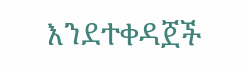እንደተቀዳጀች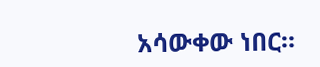አሳውቀው ነበር።